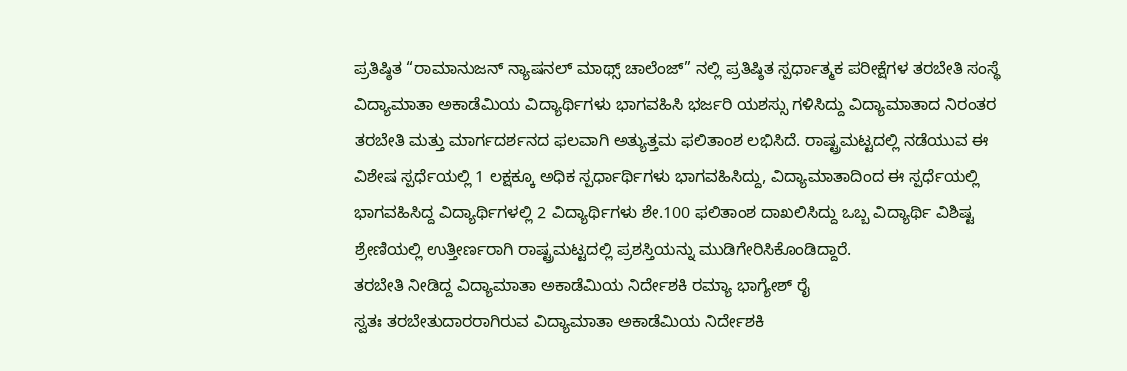ಪ್ರತಿಷ್ಠಿತ “ರಾಮಾನುಜನ್ ನ್ಯಾಷನಲ್ ಮಾಥ್ಸ್ ಚಾಲೆಂಜ್” ನಲ್ಲಿ ಪ್ರತಿಷ್ಠಿತ ಸ್ಪರ್ಧಾತ್ಮಕ ಪರೀಕ್ಷೆಗಳ ತರಬೇತಿ ಸಂಸ್ಥೆ ವಿದ್ಯಾಮಾತಾ ಅಕಾಡೆಮಿಯ ವಿದ್ಯಾರ್ಥಿಗಳು ಭಾಗವಹಿಸಿ ಭರ್ಜರಿ ಯಶಸ್ಸು ಗಳಿಸಿದ್ದು ವಿದ್ಯಾಮಾತಾದ ನಿರಂತರ ತರಬೇತಿ ಮತ್ತು ಮಾರ್ಗದರ್ಶನದ ಫಲವಾಗಿ ಅತ್ಯುತ್ತಮ ಫಲಿತಾಂಶ ಲಭಿಸಿದೆ. ರಾಷ್ಟ್ರಮಟ್ಟದಲ್ಲಿ ನಡೆಯುವ ಈ ವಿಶೇಷ ಸ್ಪರ್ಧೆಯಲ್ಲಿ 1 ಲಕ್ಷಕ್ಕೂ ಅಧಿಕ ಸ್ಪರ್ಧಾರ್ಥಿಗಳು ಭಾಗವಹಿಸಿದ್ದು, ವಿದ್ಯಾಮಾತಾದಿಂದ ಈ ಸ್ಪರ್ಧೆಯಲ್ಲಿ ಭಾಗವಹಿಸಿದ್ದ ವಿದ್ಯಾರ್ಥಿಗಳಲ್ಲಿ 2 ವಿದ್ಯಾರ್ಥಿಗಳು ಶೇ.100 ಫಲಿತಾಂಶ ದಾಖಲಿಸಿದ್ದು ಒಬ್ಬ ವಿದ್ಯಾರ್ಥಿ ವಿಶಿಷ್ಟ ಶ್ರೇಣಿಯಲ್ಲಿ ಉತ್ತೀರ್ಣರಾಗಿ ರಾಷ್ಟ್ರಮಟ್ಟದಲ್ಲಿ ಪ್ರಶಸ್ತಿಯನ್ನು ಮುಡಿಗೇರಿಸಿಕೊಂಡಿದ್ದಾರೆ.
ತರಬೇತಿ ನೀಡಿದ್ದ ವಿದ್ಯಾಮಾತಾ ಅಕಾಡೆಮಿಯ ನಿರ್ದೇಶಕಿ ರಮ್ಯಾ ಭಾಗ್ಯೇಶ್ ರೈ
ಸ್ವತಃ ತರಬೇತುದಾರರಾಗಿರುವ ವಿದ್ಯಾಮಾತಾ ಅಕಾಡೆಮಿಯ ನಿರ್ದೇಶಕಿ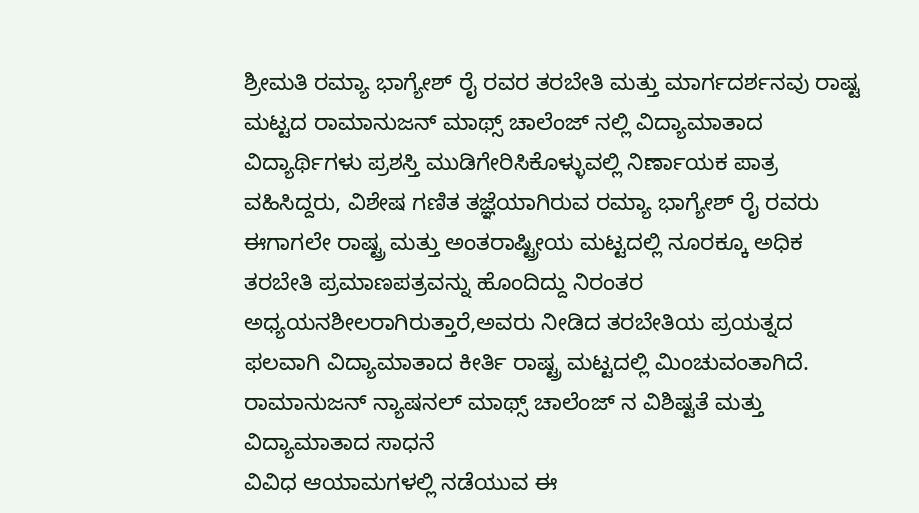ಶ್ರೀಮತಿ ರಮ್ಯಾ ಭಾಗ್ಯೇಶ್ ರೈ ರವರ ತರಬೇತಿ ಮತ್ತು ಮಾರ್ಗದರ್ಶನವು ರಾಷ್ಟ ಮಟ್ಟದ ರಾಮಾನುಜನ್ ಮಾಥ್ಸ್ ಚಾಲೆಂಜ್ ನಲ್ಲಿ ವಿದ್ಯಾಮಾತಾದ ವಿದ್ಯಾರ್ಥಿಗಳು ಪ್ರಶಸ್ತಿ ಮುಡಿಗೇರಿಸಿಕೊಳ್ಳುವಲ್ಲಿ ನಿರ್ಣಾಯಕ ಪಾತ್ರ ವಹಿಸಿದ್ದರು, ವಿಶೇಷ ಗಣಿತ ತಜ್ಞೆಯಾಗಿರುವ ರಮ್ಯಾ ಭಾಗ್ಯೇಶ್ ರೈ ರವರು ಈಗಾಗಲೇ ರಾಷ್ಟ್ರ ಮತ್ತು ಅಂತರಾಷ್ಟ್ರೀಯ ಮಟ್ಟದಲ್ಲಿ ನೂರಕ್ಕೂ ಅಧಿಕ ತರಬೇತಿ ಪ್ರಮಾಣಪತ್ರವನ್ನು ಹೊಂದಿದ್ದು ನಿರಂತರ ಅಧ್ಯಯನಶೀಲರಾಗಿರುತ್ತಾರೆ,ಅವರು ನೀಡಿದ ತರಬೇತಿಯ ಪ್ರಯತ್ನದ ಫಲವಾಗಿ ವಿದ್ಯಾಮಾತಾದ ಕೀರ್ತಿ ರಾಷ್ಟ್ರ ಮಟ್ಟದಲ್ಲಿ ಮಿಂಚುವಂತಾಗಿದೆ.
ರಾಮಾನುಜನ್ ನ್ಯಾಷನಲ್ ಮಾಥ್ಸ್ ಚಾಲೆಂಜ್ ನ ವಿಶಿಷ್ಟತೆ ಮತ್ತು ವಿದ್ಯಾಮಾತಾದ ಸಾಧನೆ
ವಿವಿಧ ಆಯಾಮಗಳಲ್ಲಿ ನಡೆಯುವ ಈ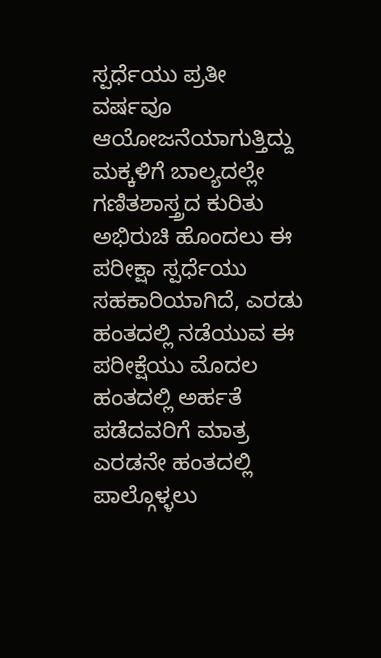ಸ್ಪರ್ಧೆಯು ಪ್ರತೀ ವರ್ಷವೂ ಆಯೋಜನೆಯಾಗುತ್ತಿದ್ದು ಮಕ್ಕಳಿಗೆ ಬಾಲ್ಯದಲ್ಲೇ ಗಣಿತಶಾಸ್ತ್ರದ ಕುರಿತು ಅಭಿರುಚಿ ಹೊಂದಲು ಈ ಪರೀಕ್ಷಾ ಸ್ಪರ್ಧೆಯು ಸಹಕಾರಿಯಾಗಿದೆ, ಎರಡು ಹಂತದಲ್ಲಿ ನಡೆಯುವ ಈ ಪರೀಕ್ಷೆಯು ಮೊದಲ ಹಂತದಲ್ಲಿ ಅರ್ಹತೆ ಪಡೆದವರಿಗೆ ಮಾತ್ರ ಎರಡನೇ ಹಂತದಲ್ಲಿ ಪಾಲ್ಗೊಳ್ಳಲು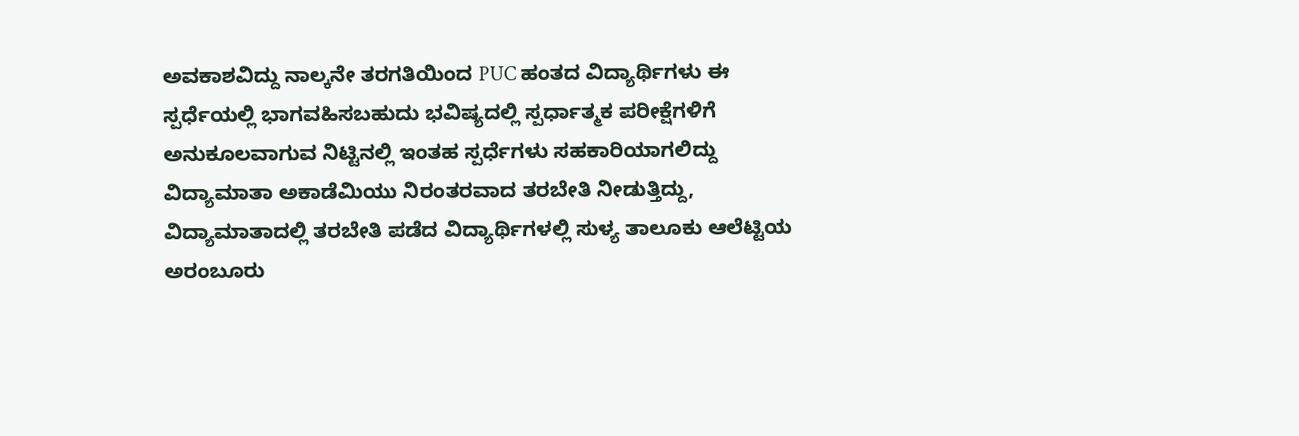ಅವಕಾಶವಿದ್ದು ನಾಲ್ಕನೇ ತರಗತಿಯಿಂದ PUC ಹಂತದ ವಿದ್ಯಾರ್ಥಿಗಳು ಈ ಸ್ಪರ್ಧೆಯಲ್ಲಿ ಭಾಗವಹಿಸಬಹುದು ಭವಿಷ್ಯದಲ್ಲಿ ಸ್ಪರ್ಧಾತ್ಮಕ ಪರೀಕ್ಷೆಗಳಿಗೆ ಅನುಕೂಲವಾಗುವ ನಿಟ್ಟಿನಲ್ಲಿ ಇಂತಹ ಸ್ಪರ್ಧೆಗಳು ಸಹಕಾರಿಯಾಗಲಿದ್ದು ವಿದ್ಯಾಮಾತಾ ಅಕಾಡೆಮಿಯು ನಿರಂತರವಾದ ತರಬೇತಿ ನೀಡುತ್ತಿದ್ದು, ವಿದ್ಯಾಮಾತಾದಲ್ಲಿ ತರಬೇತಿ ಪಡೆದ ವಿದ್ಯಾರ್ಥಿಗಳಲ್ಲಿ ಸುಳ್ಯ ತಾಲೂಕು ಆಲೆಟ್ಟಿಯ ಅರಂಬೂರು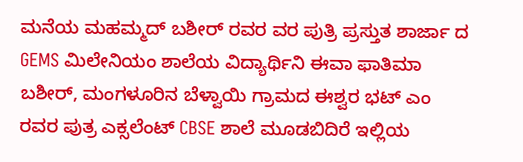ಮನೆಯ ಮಹಮ್ಮದ್ ಬಶೀರ್ ರವರ ವರ ಪುತ್ರಿ ಪ್ರಸ್ತುತ ಶಾರ್ಜಾ ದ GEMS ಮಿಲೇನಿಯಂ ಶಾಲೆಯ ವಿದ್ಯಾರ್ಥಿನಿ ಈವಾ ಫಾತಿಮಾ ಬಶೀರ್, ಮಂಗಳೂರಿನ ಬೆಳ್ವಾಯಿ ಗ್ರಾಮದ ಈಶ್ವರ ಭಟ್ ಎಂ ರವರ ಪುತ್ರ ಎಕ್ಸಲೆಂಟ್ CBSE ಶಾಲೆ ಮೂಡಬಿದಿರೆ ಇಲ್ಲಿಯ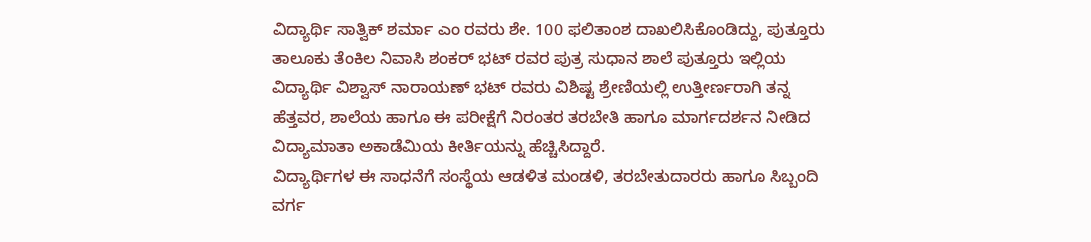ವಿದ್ಯಾರ್ಥಿ ಸಾತ್ವಿಕ್ ಶರ್ಮಾ ಎಂ ರವರು ಶೇ. 100 ಫಲಿತಾಂಶ ದಾಖಲಿಸಿಕೊಂಡಿದ್ದು, ಪುತ್ತೂರು ತಾಲೂಕು ತೆಂಕಿಲ ನಿವಾಸಿ ಶಂಕರ್ ಭಟ್ ರವರ ಪುತ್ರ ಸುಧಾನ ಶಾಲೆ ಪುತ್ತೂರು ಇಲ್ಲಿಯ ವಿದ್ಯಾರ್ಥಿ ವಿಶ್ವಾಸ್ ನಾರಾಯಣ್ ಭಟ್ ರವರು ವಿಶಿಷ್ಟ ಶ್ರೇಣಿಯಲ್ಲಿ ಉತ್ತೀರ್ಣರಾಗಿ ತನ್ನ ಹೆತ್ತವರ, ಶಾಲೆಯ ಹಾಗೂ ಈ ಪರೀಕ್ಷೆಗೆ ನಿರಂತರ ತರಬೇತಿ ಹಾಗೂ ಮಾರ್ಗದರ್ಶನ ನೀಡಿದ ವಿದ್ಯಾಮಾತಾ ಅಕಾಡೆಮಿಯ ಕೀರ್ತಿಯನ್ನು ಹೆಚ್ಚಿಸಿದ್ದಾರೆ.
ವಿದ್ಯಾರ್ಥಿಗಳ ಈ ಸಾಧನೆಗೆ ಸಂಸ್ಥೆಯ ಆಡಳಿತ ಮಂಡಳಿ, ತರಬೇತುದಾರರು ಹಾಗೂ ಸಿಬ್ಬಂದಿ ವರ್ಗ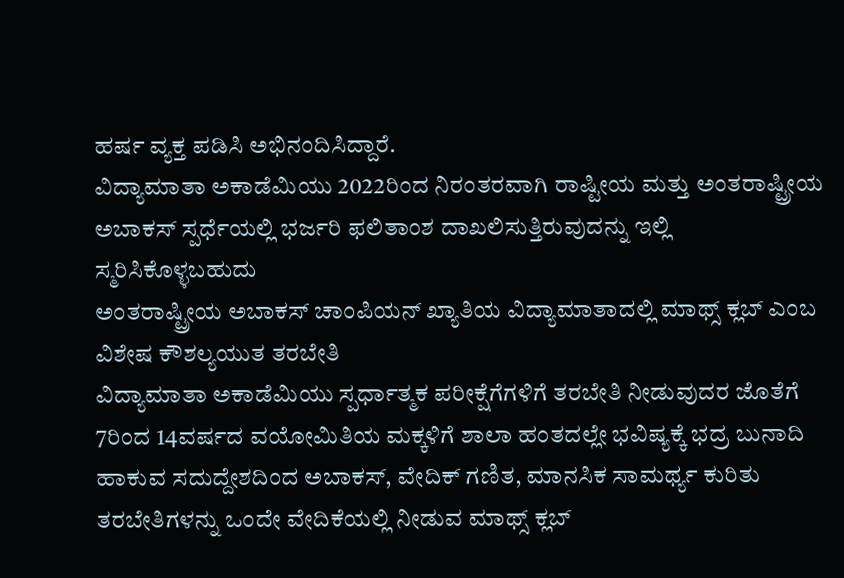ಹರ್ಷ ವ್ಯಕ್ತ ಪಡಿಸಿ ಅಭಿನಂದಿಸಿದ್ದಾರೆ.
ವಿದ್ಯಾಮಾತಾ ಅಕಾಡೆಮಿಯು 2022ರಿಂದ ನಿರಂತರವಾಗಿ ರಾಷ್ಟೀಯ ಮತ್ತು ಅಂತರಾಷ್ಟ್ರೀಯ ಅಬಾಕಸ್ ಸ್ಪರ್ಧೆಯಲ್ಲಿ ಭರ್ಜರಿ ಫಲಿತಾಂಶ ದಾಖಲಿಸುತ್ತಿರುವುದನ್ನು ಇಲ್ಲಿ ಸ್ಮರಿಸಿಕೊಳ್ಳಬಹುದು
ಅಂತರಾಷ್ಟ್ರೀಯ ಅಬಾಕಸ್ ಚಾಂಪಿಯನ್ ಖ್ಯಾತಿಯ ವಿದ್ಯಾಮಾತಾದಲ್ಲಿ ಮಾಥ್ಸ್ ಕ್ಲಬ್ ಎಂಬ ವಿಶೇಷ ಕೌಶಲ್ಯಯುತ ತರಬೇತಿ
ವಿದ್ಯಾಮಾತಾ ಅಕಾಡೆಮಿಯು ಸ್ಪರ್ಧಾತ್ಮಕ ಪರೀಕ್ಷೆಗೆಗಳಿಗೆ ತರಬೇತಿ ನೀಡುವುದರ ಜೊತೆಗೆ 7ರಿಂದ 14ವರ್ಷದ ವಯೋಮಿತಿಯ ಮಕ್ಕಳಿಗೆ ಶಾಲಾ ಹಂತದಲ್ಲೇ ಭವಿಷ್ಯಕ್ಕೆ ಭದ್ರ ಬುನಾದಿ ಹಾಕುವ ಸದುದ್ದೇಶದಿಂದ ಅಬಾಕಸ್, ವೇದಿಕ್ ಗಣಿತ, ಮಾನಸಿಕ ಸಾಮರ್ಥ್ಯ ಕುರಿತು ತರಬೇತಿಗಳನ್ನು ಒಂದೇ ವೇದಿಕೆಯಲ್ಲಿ ನೀಡುವ ಮಾಥ್ಸ್ ಕ್ಲಬ್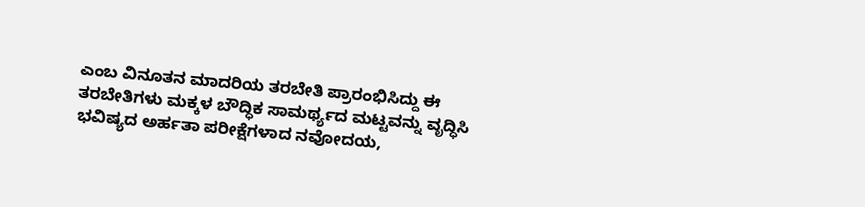ಎಂಬ ವಿನೂತನ ಮಾದರಿಯ ತರಬೇತಿ ಪ್ರಾರಂಭಿಸಿದ್ದು ಈ ತರಬೇತಿಗಳು ಮಕ್ಕಳ ಬೌದ್ಧಿಕ ಸಾಮರ್ಥ್ಯದ ಮಟ್ಟವನ್ನು ವೃದ್ಧಿಸಿ ಭವಿಷ್ಯದ ಅರ್ಹತಾ ಪರೀಕ್ಷೆಗಳಾದ ನವೋದಯ,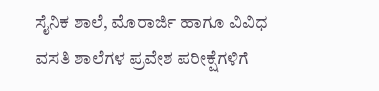ಸೈನಿಕ ಶಾಲೆ, ಮೊರಾರ್ಜಿ ಹಾಗೂ ವಿವಿಧ ವಸತಿ ಶಾಲೆಗಳ ಪ್ರವೇಶ ಪರೀಕ್ಷೆಗಳಿಗೆ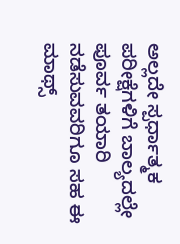ಅಲ್ಲದೇ ಸ್ಪರ್ಧಾತ್ಮಕ ಪರೀಕ್ಷೆಗಳಿಗೆ ಬಾಲ್ಯದಲ್ಲೇ ಪೂರ್ವ ತಯಾರಿ ನಡೆಸುವವರಿಗೂ ಸಹ ಈ ಮಾಥ್ಸ್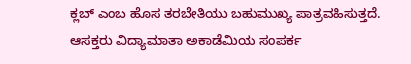ಕ್ಲಬ್ ಎಂಬ ಹೊಸ ತರಬೇತಿಯು ಬಹುಮುಖ್ಯ ಪಾತ್ರವಹಿಸುತ್ತದೆ.
ಆಸಕ್ತರು ವಿದ್ಯಾಮಾತಾ ಅಕಾಡೆಮಿಯ ಸಂಪರ್ಕ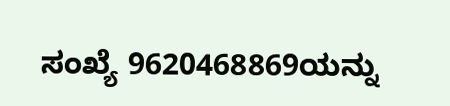ಸಂಖ್ಯೆ 9620468869ಯನ್ನು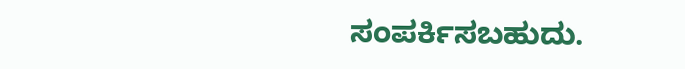ಸಂಪರ್ಕಿಸಬಹುದು.